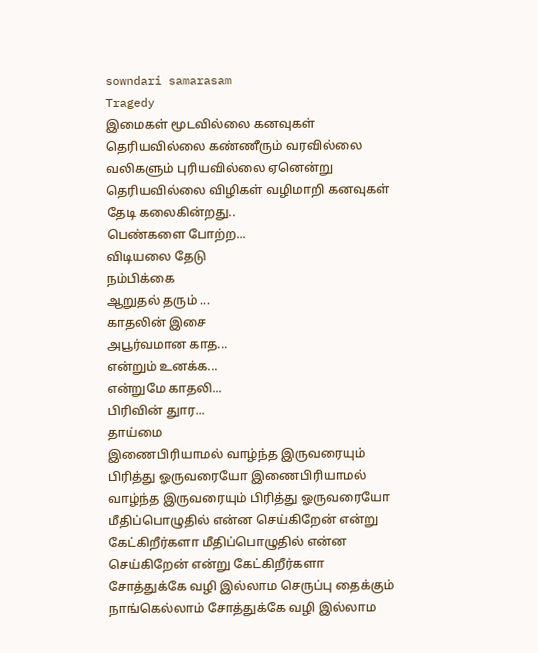sowndari samarasam
Tragedy
இமைகள் மூடவில்லை கனவுகள் தெரியவில்லை கண்ணீரும் வரவில்லை வலிகளும் புரியவில்லை ஏனென்று தெரியவில்லை விழிகள் வழிமாறி கனவுகள் தேடி கலைகின்றது..
பெண்களை போற்ற...
விடியலை தேடு
நம்பிக்கை
ஆறுதல் தரும் ...
காதலின் இசை
அபூர்வமான காத...
என்றும் உனக்க...
என்றுமே காதலி...
பிரிவின் துார...
தாய்மை
இணைபிரியாமல் வாழ்ந்த இருவரையும் பிரித்து ஓருவரையோ இணைபிரியாமல் வாழ்ந்த இருவரையும் பிரித்து ஓருவரையோ
மீதிப்பொழுதில் என்ன செய்கிறேன் என்று கேட்கிறீர்களா மீதிப்பொழுதில் என்ன செய்கிறேன் என்று கேட்கிறீர்களா
சோத்துக்கே வழி இல்லாம செருப்பு தைக்கும் நாங்கெல்லாம் சோத்துக்கே வழி இல்லாம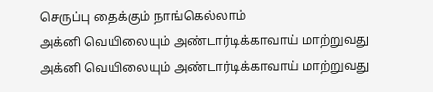செருப்பு தைக்கும் நாங்கெல்லாம்
அக்னி வெயிலையும் அண்டார்டிக்காவாய் மாற்றுவது அக்னி வெயிலையும் அண்டார்டிக்காவாய் மாற்றுவது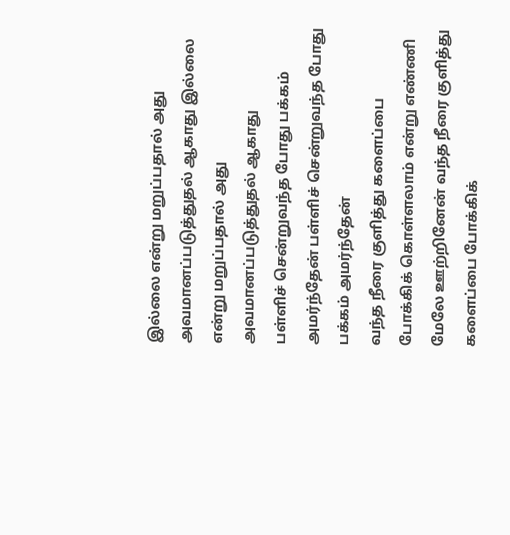இல்லை என்று மறுப்பதால் அது அவமானப்படுத்துதல் ஆகாது இல்லை என்று மறுப்பதால் அது அவமானப்படுத்துதல் ஆகாது
பள்ளிச் சென்றுவந்த போது பக்கம் அமர்ந்தேன் பள்ளிச் சென்றுவந்த போது பக்கம் அமர்ந்தேன்
வந்த நீரை குளித்து களைப்பை போக்கிக் கொள்ளலாம் என்று எண்ணி மேலே ஊற்றினேன் வந்த நீரை குளித்து களைப்பை போக்கிக்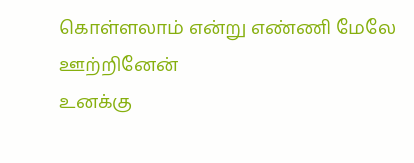கொள்ளலாம் என்று எண்ணி மேலே ஊற்றினேன்
உனக்கு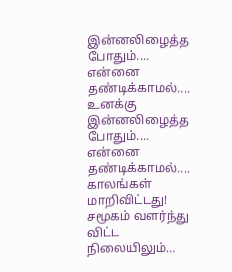இன்னலிழைத்த போதும்.... என்னை தண்டிக்காமல்.... உனக்கு இன்னலிழைத்த போதும்.... என்னை தண்டிக்காமல்....
காலங்கள் மாறிவிட்டது! சமூகம் வளர்ந்து விட்ட நிலையிலும்…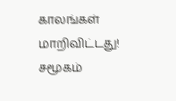காலங்கள் மாறிவிட்டது! சமூகம்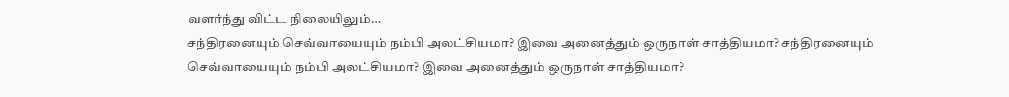வளர்ந்து விட்ட நிலையிலும்…
சந்திரனையும் செவ்வாயையும் நம்பி அலட்சியமா? இவை அனைத்தும் ஒருநாள் சாத்தியமா? சந்திரனையும் செவ்வாயையும் நம்பி அலட்சியமா? இவை அனைத்தும் ஒருநாள் சாத்தியமா?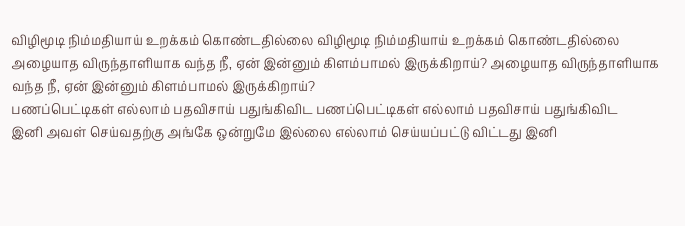விழிமூடி நிம்மதியாய் உறக்கம் கொண்டதில்லை விழிமூடி நிம்மதியாய் உறக்கம் கொண்டதில்லை
அழையாத விருந்தாளியாக வந்த நீ, ஏன் இன்னும் கிளம்பாமல் இருக்கிறாய்? அழையாத விருந்தாளியாக வந்த நீ, ஏன் இன்னும் கிளம்பாமல் இருக்கிறாய்?
பணப்பெட்டிகள் எல்லாம் பதவிசாய் பதுங்கிவிட பணப்பெட்டிகள் எல்லாம் பதவிசாய் பதுங்கிவிட
இனி அவள் செய்வதற்கு அங்கே ஒன்றுமே இல்லை எல்லாம் செய்யப்பட்டு விட்டது இனி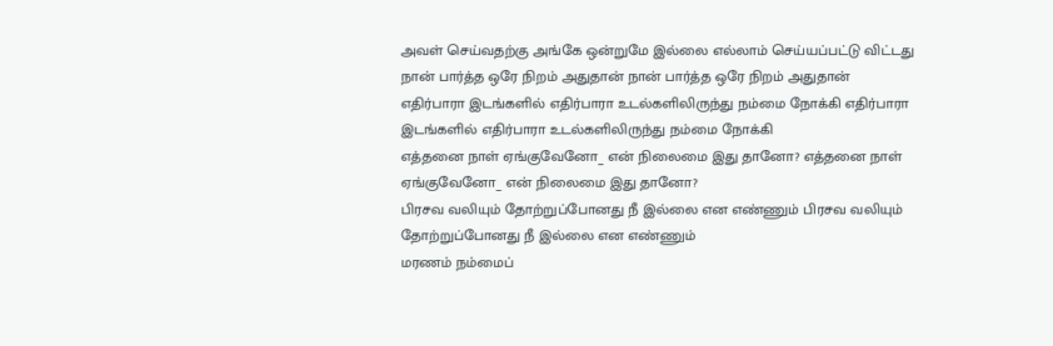அவள் செய்வதற்கு அங்கே ஒன்றுமே இல்லை எல்லாம் செய்யப்பட்டு விட்டது
நான் பார்த்த ஒரே நிறம் அதுதான் நான் பார்த்த ஒரே நிறம் அதுதான்
எதிர்பாரா இடங்களில் எதிர்பாரா உடல்களிலிருந்து நம்மை நோக்கி எதிர்பாரா இடங்களில் எதிர்பாரா உடல்களிலிருந்து நம்மை நோக்கி
எத்தனை நாள் ஏங்குவேனோ_ என் நிலைமை இது தானோ? எத்தனை நாள் ஏங்குவேனோ_ என் நிலைமை இது தானோ?
பிரசவ வலியும் தோற்றுப்போனது நீ இல்லை என எண்ணும் பிரசவ வலியும் தோற்றுப்போனது நீ இல்லை என எண்ணும்
மரணம் நம்மைப்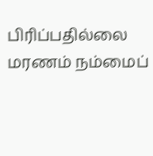பிரிப்பதில்லை மரணம் நம்மைப்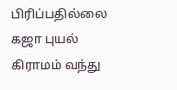பிரிப்பதில்லை
கஜா புயல் கிராமம் வந்து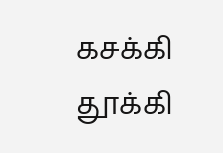கசக்கி தூக்கி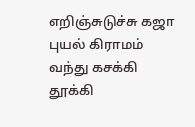எறிஞ்சுடுச்சு கஜா புயல் கிராமம் வந்து கசக்கி தூக்கி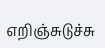எறிஞ்சுடுச்சு